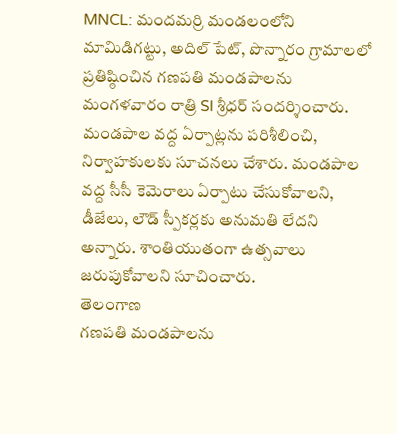MNCL: మందమర్రి మండలంలోని మామిడిగట్టు, అదిల్ పేట్, పొన్నారం గ్రామాలలో ప్రతిష్ఠించిన గణపతి మండపాలను మంగళవారం రాత్రి SI శ్రీధర్ సందర్శించారు. మండపాల వద్ద ఏర్పాట్లను పరిశీలించి, నిర్వాహకులకు సూచనలు చేశారు. మండపాల వద్ద సీసీ కెమెరాలు ఏర్పాటు చేసుకోవాలని, డీజేలు, లౌడ్ స్పీకర్లకు అనుమతి లేదని అన్నారు. శాంతియుతంగా ఉత్సవాలు జరుపుకోవాలని సూచించారు.
తెలంగాణ
గణపతి మండపాలను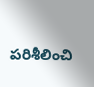పరిశీలించి